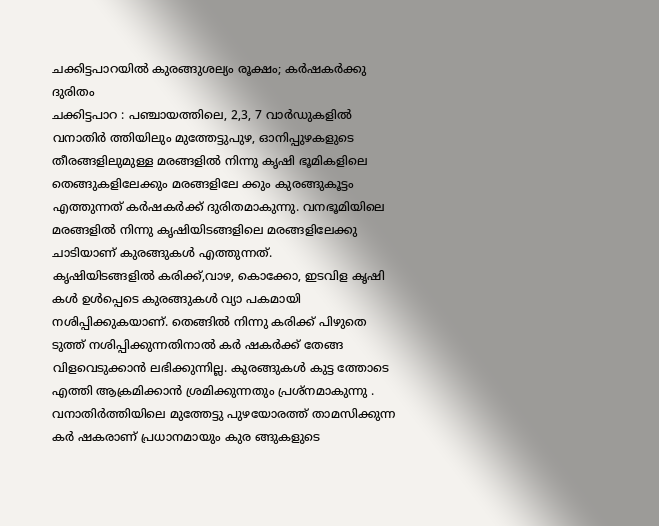ചക്കിട്ടപാറയിൽ കുരങ്ങുശല്യം രൂക്ഷം; കർഷകർക്കു ദുരിതം
ചക്കിട്ടപാറ : പഞ്ചായത്തിലെ, 2,3, 7 വാർഡുകളിൽ വനാതിർ ത്തിയിലും മുത്തേട്ടുപുഴ, ഓനിപ്പുഴകളുടെ തീരങ്ങളിലുമുള്ള മരങ്ങളിൽ നിന്നു കൃഷി ഭൂമികളിലെ തെങ്ങുകളിലേക്കും മരങ്ങളിലേ ക്കും കുരങ്ങുകൂട്ടം എത്തുന്നത് കർഷകർക്ക് ദുരിതമാകുന്നു. വനഭൂമിയിലെ മരങ്ങളിൽ നിന്നു കൃഷിയിടങ്ങളിലെ മരങ്ങളിലേക്കു ചാടിയാണ് കുരങ്ങുകൾ എത്തുന്നത്.
കൃഷിയിടങ്ങളിൽ കരിക്ക്,വാഴ, കൊക്കോ, ഇടവിള കൃഷി കൾ ഉൾപ്പെടെ കുരങ്ങുകൾ വ്യാ പകമായി നശിപ്പിക്കുകയാണ്. തെങ്ങിൽ നിന്നു കരിക്ക് പിഴുതെ ടുത്ത് നശിപ്പിക്കുന്നതിനാൽ കർ ഷകർക്ക് തേങ്ങ വിളവെടുക്കാൻ ലഭിക്കുന്നില്ല. കുരങ്ങുകൾ കുട്ട ത്തോടെ എത്തി ആക്രമിക്കാൻ ശ്രമിക്കുന്നതും പ്രശ്നമാകുന്നു .
വനാതിർത്തിയിലെ മുത്തേട്ടു പുഴയോരത്ത് താമസിക്കുന്ന കർ ഷകരാണ് പ്രധാനമായും കുര ങ്ങുകളുടെ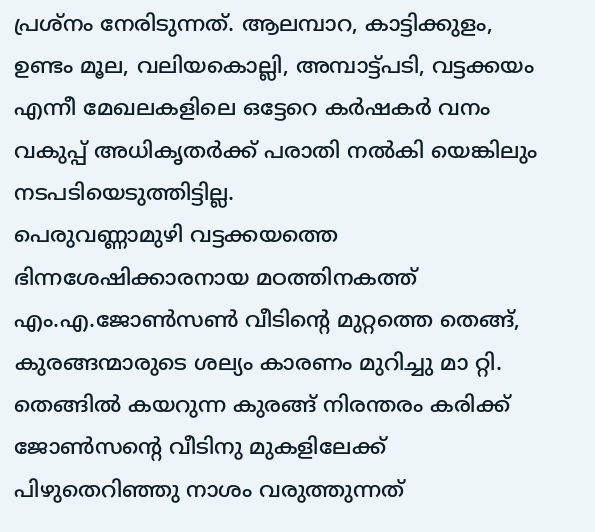പ്രശ്നം നേരിടുന്നത്. ആലമ്പാറ, കാട്ടിക്കുളം, ഉണ്ടം മൂല, വലിയകൊല്ലി, അമ്പാട്ട്പടി, വട്ടക്കയം എന്നീ മേഖലകളിലെ ഒട്ടേറെ കർഷകർ വനം വകുപ്പ് അധികൃതർക്ക് പരാതി നൽകി യെങ്കിലും നടപടിയെടുത്തിട്ടില്ല.
പെരുവണ്ണാമുഴി വട്ടക്കയത്തെ ഭിന്നശേഷിക്കാരനായ മഠത്തിനകത്ത് എം.എ.ജോൺസൺ വീടിന്റെ മുറ്റത്തെ തെങ്ങ്, കുരങ്ങന്മാരുടെ ശല്യം കാരണം മുറിച്ചു മാ റ്റി. തെങ്ങിൽ കയറുന്ന കുരങ്ങ് നിരന്തരം കരിക്ക് ജോൺസന്റെ വീടിനു മുകളിലേക്ക് പിഴുതെറിഞ്ഞു നാശം വരുത്തുന്നത്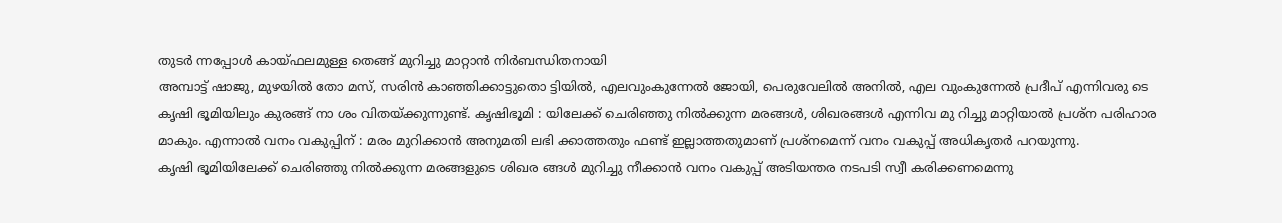തുടർ ന്നപ്പോൾ കായ്ഫലമുള്ള തെങ്ങ് മുറിച്ചു മാറ്റാൻ നിർബന്ധിതനായി
അമ്പാട്ട് ഷാജു, മുഴയിൽ തോ മസ്, സരിൻ കാഞ്ഞിക്കാട്ടുതൊ ട്ടിയിൽ, എലവുംകുന്നേൽ ജോയി, പെരുവേലിൽ അനിൽ, എല വുംകുന്നേൽ പ്രദീപ് എന്നിവരു ടെ കൃഷി ഭൂമിയിലും കുരങ്ങ് നാ ശം വിതയ്ക്കുന്നുണ്ട്. കൃഷിഭൂമി : യിലേക്ക് ചെരിഞ്ഞു നിൽക്കുന്ന മരങ്ങൾ, ശിഖരങ്ങൾ എന്നിവ മു റിച്ചു മാറ്റിയാൽ പ്രശ്ന പരിഹാര മാകും. എന്നാൽ വനം വകുപ്പിന് : മരം മുറിക്കാൻ അനുമതി ലഭി ക്കാത്തതും ഫണ്ട് ഇല്ലാത്തതുമാണ് പ്രശ്നമെന്ന് വനം വകുപ്പ് അധികൃതർ പറയുന്നു.
കൃഷി ഭൂമിയിലേക്ക് ചെരിഞ്ഞു നിൽക്കുന്ന മരങ്ങളുടെ ശിഖര ങ്ങൾ മുറിച്ചു നീക്കാൻ വനം വകുപ്പ് അടിയന്തര നടപടി സ്വീ കരിക്കണമെന്നു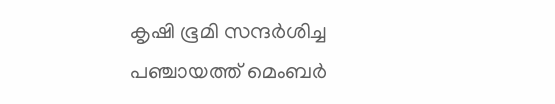കൃഷി ഭൂമി സന്ദർശിച്ച പഞ്ചായത്ത് മെംബർ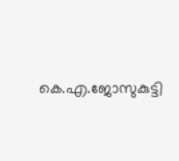കെ.എ.ജോസുകുട്ടി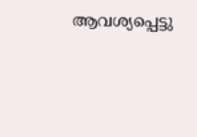ആവശ്യപ്പെട്ടു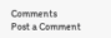Comments
Post a Comment